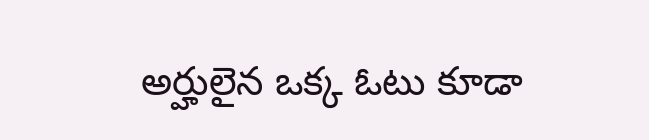అర్హులైన ఒక్క ఓటు కూడా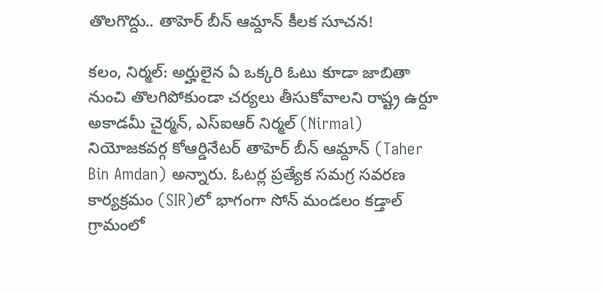తొలగొద్దు.. తాహెర్ బీన్ ఆమ్దాన్ కీలక సూచన!

కలం, నిర్మల్: అర్హులైన ఏ ఒక్కరి ఓటు కూడా జాబితా నుంచి తొలగిపోకుండా చర్యలు తీసుకోవాలని రాష్ట్ర ఉర్దూ అకాడమీ చైర్మన్, ఎస్‌ఐఆర్ నిర్మల్ (Nirmal) నియోజకవర్గ కోఆర్డినేటర్ తాహెర్ బీన్ ఆమ్దాన్ (Taher Bin Amdan) అన్నారు. ఓటర్ల ప్రత్యేక సమగ్ర సవరణ కార్యక్రమం (SIR)లో భాగంగా సోన్ మండలం కడ్తాల్ గ్రామంలో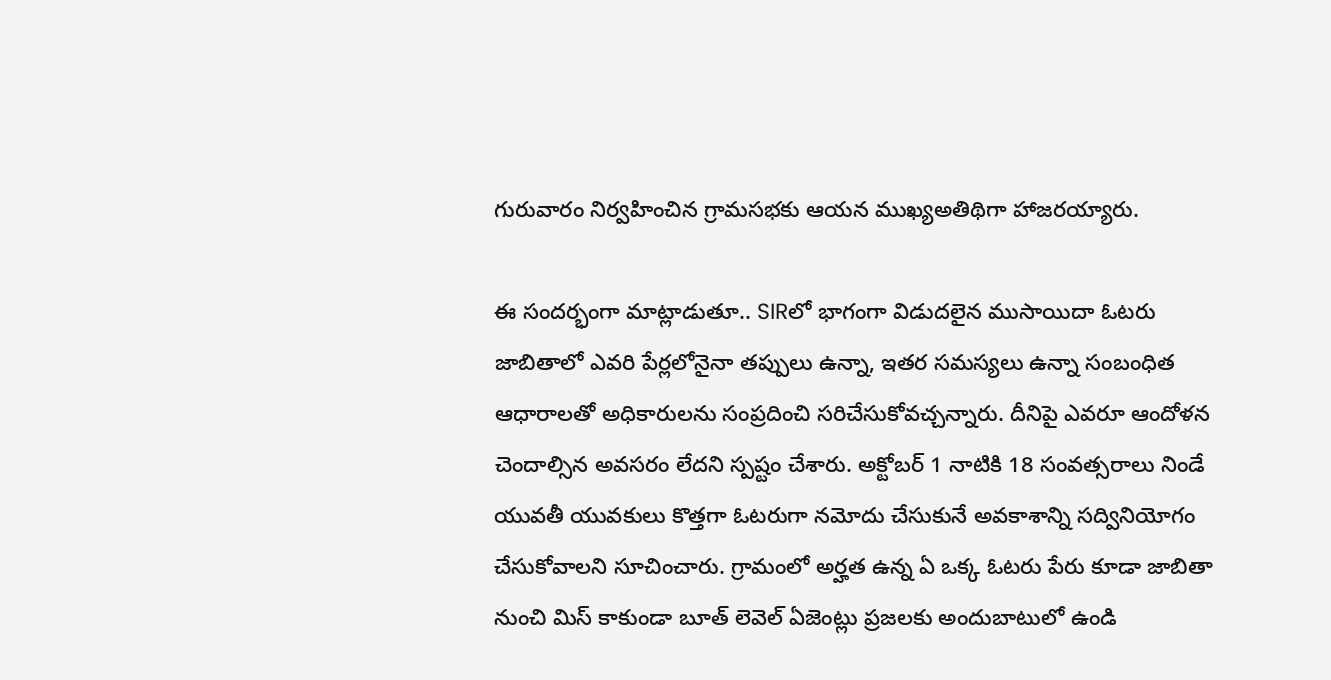గురువారం నిర్వహించిన గ్రామసభకు ఆయన ముఖ్యఅతిథిగా హాజరయ్యారు.

ఈ సందర్భంగా మాట్లాడుతూ.. SIRలో భాగంగా విడుదలైన ముసాయిదా ఓటరు జాబితాలో ఎవరి పేర్లలోనైనా తప్పులు ఉన్నా, ఇతర సమస్యలు ఉన్నా సంబంధిత ఆధారాలతో అధికారులను సంప్రదించి సరిచేసుకోవచ్చన్నారు. దీనిపై ఎవరూ ఆందోళన చెందాల్సిన అవసరం లేదని స్పష్టం చేశారు. అక్టోబర్‌ 1 నాటికి 18 సంవత్సరాలు నిండే యువతీ యువకులు కొత్తగా ఓటరుగా నమోదు చేసుకునే అవకాశాన్ని సద్వినియోగం చేసుకోవాలని సూచించారు. గ్రామంలో అర్హత ఉన్న ఏ ఒక్క ఓటరు పేరు కూడా జాబితా నుంచి మిస్ కాకుండా బూత్‌ లెవెల్‌ ఏజెంట్లు ప్రజలకు అందుబాటులో ఉండి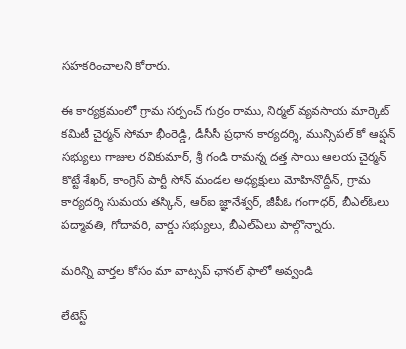సహకరించాలని కోరారు.

ఈ కార్యక్రమంలో గ్రామ సర్పంచ్‌ గుర్రం రాము, నిర్మల్ వ్యవసాయ మార్కెట్ కమిటీ చైర్మన్‌ సోమా భీంరెడ్డి, డీసీసీ ప్రధాన కార్యదర్శి, మున్సిపల్‌ కో ఆప్షన్‌ సభ్యులు గాజుల రవికుమార్, శ్రీ గండి రామన్న దత్త సాయి ఆలయ చైర్మన్‌ కొట్టే శేఖర్, కాంగ్రెస్‌ పార్టీ సోన్ మండల అధ్యక్షులు మోహినొద్దీన్, గ్రామ కార్యదర్శి సుమయ తస్కిన్, ఆర్ఐ జ్ఞానేశ్వర్, జీపీఓ గంగాధర్, బీఎల్ఓలు పద్మావతి, గోదావరి, వార్డు సభ్యులు, బీఎల్ఏలు పాల్గొన్నారు.

మ‌రిన్ని వార్త‌ల కోసం మా వాట్స‌ప్ ఛాన‌ల్ ఫాలో అవ్వండి

లేటెస్ట్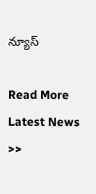న్యూస్‌

Read More Latest News >>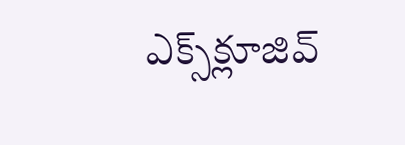ఎక్స్‌క్లూజివ్‌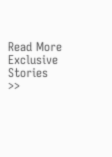Read More Exclusive Stories >>